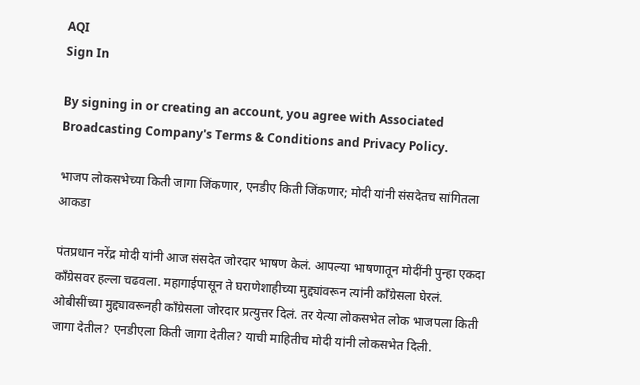AQI
Sign In

By signing in or creating an account, you agree with Associated Broadcasting Company's Terms & Conditions and Privacy Policy.

भाजप लोकसभेच्या किती जागा जिंकणार, एनडीए किती जिंकणार; मोदी यांनी संसदेतच सांगितला आकडा

पंतप्रधान नरेंद्र मोदी यांनी आज संसदेत जोरदार भाषण केलं. आपल्या भाषणातून मोदींनी पुन्हा एकदा काँग्रेसवर हल्ला चढवला. महागाईपासून ते घराणेशाहीच्या मुद्द्यांवरून त्यांनी काँग्रेसला घेरलं. ओबीसींच्या मुद्द्यावरूनही काँग्रेसला जोरदार प्रत्युत्तर दिलं. तर येत्या लोकसभेत लोक भाजपला किती जागा देतील? एनडीएला किती जागा देतील? याची माहितीच मोदी यांनी लोकसभेत दिली.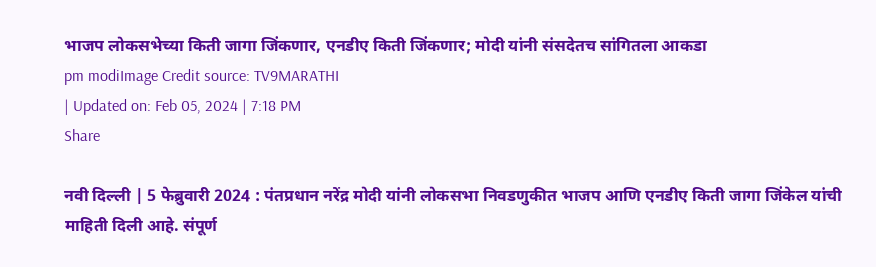भाजप लोकसभेच्या किती जागा जिंकणार, एनडीए किती जिंकणार; मोदी यांनी संसदेतच सांगितला आकडा
pm modiImage Credit source: TV9MARATHI
| Updated on: Feb 05, 2024 | 7:18 PM
Share

नवी दिल्ली | 5 फेब्रुवारी 2024 : पंतप्रधान नरेंद्र मोदी यांनी लोकसभा निवडणुकीत भाजप आणि एनडीए किती जागा जिंकेल यांची माहिती दिली आहे. संपूर्ण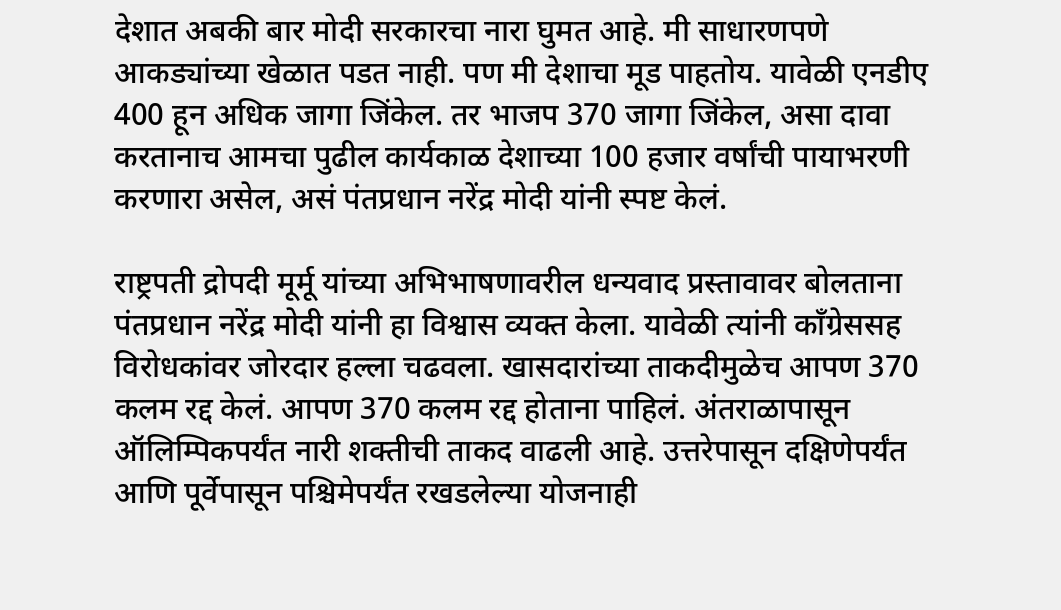देशात अबकी बार मोदी सरकारचा नारा घुमत आहे. मी साधारणपणे आकड्यांच्या खेळात पडत नाही. पण मी देशाचा मूड पाहतोय. यावेळी एनडीए 400 हून अधिक जागा जिंकेल. तर भाजप 370 जागा जिंकेल, असा दावा करतानाच आमचा पुढील कार्यकाळ देशाच्या 100 हजार वर्षांची पायाभरणी करणारा असेल, असं पंतप्रधान नरेंद्र मोदी यांनी स्पष्ट केलं.

राष्ट्रपती द्रोपदी मूर्मू यांच्या अभिभाषणावरील धन्यवाद प्रस्तावावर बोलताना पंतप्रधान नरेंद्र मोदी यांनी हा विश्वास व्यक्त केला. यावेळी त्यांनी काँग्रेससह विरोधकांवर जोरदार हल्ला चढवला. खासदारांच्या ताकदीमुळेच आपण 370 कलम रद्द केलं. आपण 370 कलम रद्द होताना पाहिलं. अंतराळापासून ऑलिम्पिकपर्यंत नारी शक्तीची ताकद वाढली आहे. उत्तरेपासून दक्षिणेपर्यंत आणि पूर्वेपासून पश्चिमेपर्यंत रखडलेल्या योजनाही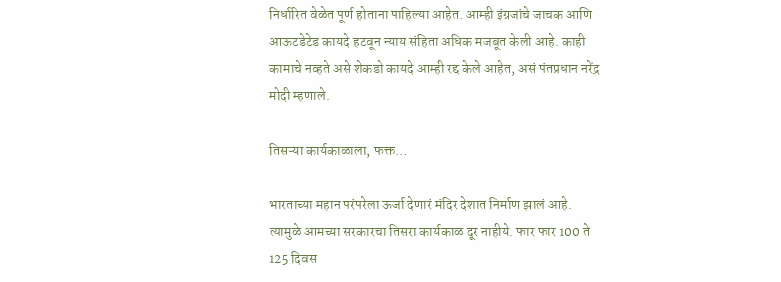निर्धारित वेळेत पूर्ण होताना पाहिल्या आहेत. आम्ही इंग्रजांचे जाचक आणि आऊटडेटेड कायदे हटवून न्याय संहिता अधिक मजबूत केली आहे. काही कामाचे नव्हते असे शेकडो कायदे आम्ही रद्द केले आहेत, असं पंतप्रधान नरेंद्र मोदी म्हणाले.

तिसऱ्या कार्यकाळाला, फक्त…

भारताच्या महान परंपरेला ऊर्जा देणारं मंदिर देशात निर्माण झालं आहे. त्यामुळे आमच्या सरकारचा तिसरा कार्यकाळ दूर नाहीये. फार फार 100 ते 125 दिवस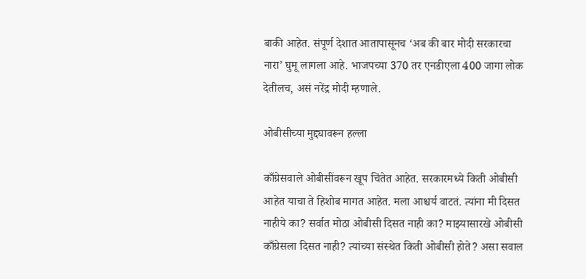बाकी आहेत. संपूर्ण देशात आतापासूनच ‘अब की बार मोदी सरकारचा नारा’ घुमू लागला आहे. भाजपच्या 370 तर एनडीएला 400 जागा लोक देतीलच, असं नरेंद्र मोदी म्हणाले.

ओबीसीच्या मुद्द्यावरून हल्ला

काँग्रेसवाले ओबीसींवरून खूप चिंतेत आहेत. सरकारमध्ये किती ओबीसी आहेत याचा ते हिशोब मागत आहेत. मला आश्चर्य वाटतं. त्यांना मी दिसत नाहीये का? सर्वात मोठा ओबीसी दिसत नाही का? माझ्यासारखे ओबीसी काँग्रेसला दिसत नाही? त्यांच्या संस्थेत किती ओबीसी होते? असा सवाल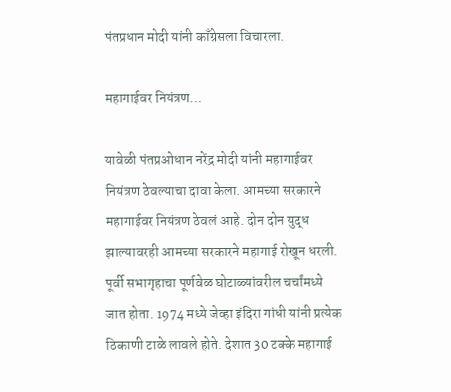पंतप्रधान मोदी यांनी काँग्रेसला विचारला.

महागाईवर नियंत्रण…

यावेळी पंतप्रओधान नरेंद्र मोदी यांनी महागाईवर नियंत्रण ठेवल्याचा दावा केला. आमच्या सरकारने महागाईवर नियंत्रण ठेवलं आहे. दोन दोन युद्ध झाल्यावरही आमच्या सरकारने महागाई रोखून धरली. पूर्वी सभागृहाचा पूर्णवेळ घोटाळ्यांवरील चर्चांमध्ये जात होता. 1974 मध्ये जेव्हा इंदिरा गांधी यांनी प्रत्येक ठिकाणी टाळे लावले होते. देशात 30 टक्के महागाई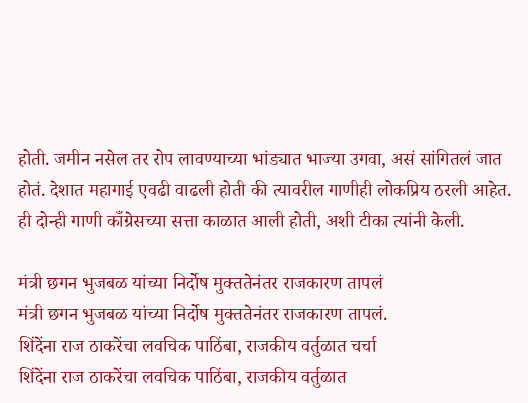होती. जमीन नसेल तर रोप लावण्याच्या भांड्यात भाज्या उगवा, असं सांगितलं जात होतं. देशात महागाई एवढी वाढली होती की त्यावरील गाणीही लोकप्रिय ठरली आहेत. ही दोन्ही गाणी काँग्रेसच्या सत्ता काळात आली होती, अशी टीका त्यांनी केली.

मंत्री छगन भुजबळ यांच्या निर्दोष मुक्ततेनंतर राजकारण तापलं
मंत्री छगन भुजबळ यांच्या निर्दोष मुक्ततेनंतर राजकारण तापलं.
शिंदेंना राज ठाकरेंचा लवचिक पाठिंबा, राजकीय वर्तुळात चर्चा
शिंदेंना राज ठाकरेंचा लवचिक पाठिंबा, राजकीय वर्तुळात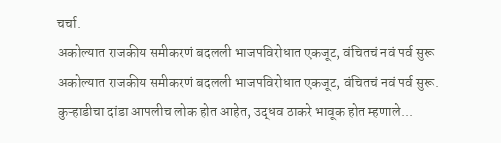चर्चा.
अकोल्यात राजकीय समीकरणं बदलली भाजपविरोधात एकजूट, वंचितचं नवं पर्व सुरू
अकोल्यात राजकीय समीकरणं बदलली भाजपविरोधात एकजूट, वंचितचं नवं पर्व सुरू.
कुऱ्हाडीचा दांडा आपलीच लोक होत आहेत, उद्धव ठाकरे भावूक होत म्हणाले...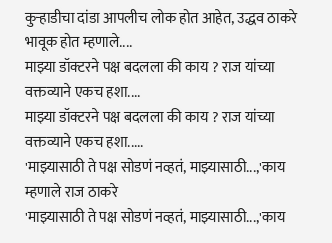कुऱ्हाडीचा दांडा आपलीच लोक होत आहेत, उद्धव ठाकरे भावूक होत म्हणाले....
माझ्या डॉक्टरने पक्ष बदलला की काय ? राज यांच्या वक्तव्याने एकच हशा....
माझ्या डॉक्टरने पक्ष बदलला की काय ? राज यांच्या वक्तव्याने एकच हशा.....
'माझ्यासाठी ते पक्ष सोडणं नव्हतं, माझ्यासाठी...,'काय म्हणाले राज ठाकरे
'माझ्यासाठी ते पक्ष सोडणं नव्हतं, माझ्यासाठी...,'काय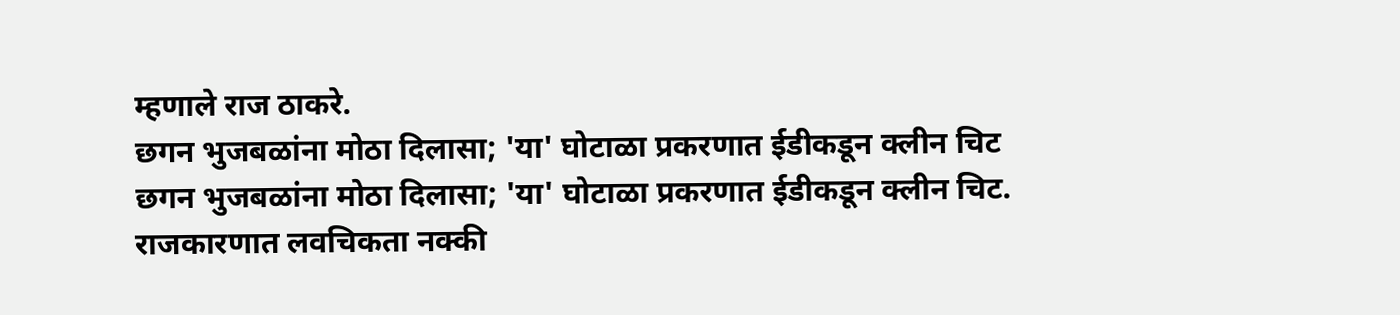म्हणाले राज ठाकरे.
छगन भुजबळांना मोठा दिलासा; 'या' घोटाळा प्रकरणात ईडीकडून क्लीन चिट
छगन भुजबळांना मोठा दिलासा; 'या' घोटाळा प्रकरणात ईडीकडून क्लीन चिट.
राजकारणात लवचिकता नक्की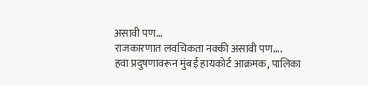असावी पण...
राजकारणात लवचिकता नक्की असावी पण....
हवा प्रदुषणावरून मुंबई हायकोर्ट आक्रमक, पालिका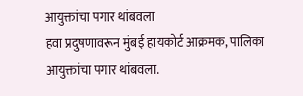आयुक्तांचा पगार थांबवला
हवा प्रदुषणावरून मुंबई हायकोर्ट आक्रमक, पालिका आयुक्तांचा पगार थांबवला.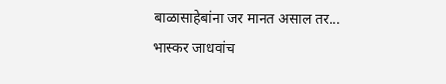बाळासाहेबांना जर मानत असाल तर... भास्कर जाधवांच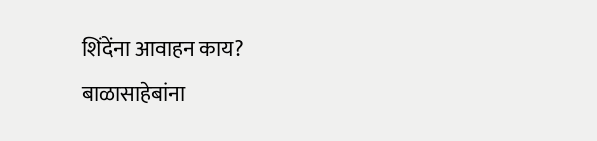शिंदेंना आवाहन काय?
बाळासाहेबांना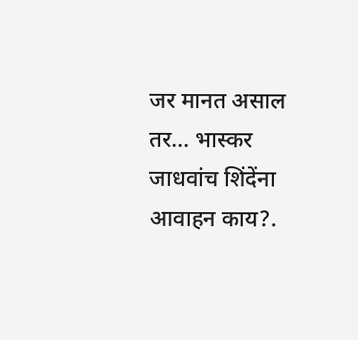जर मानत असाल तर... भास्कर जाधवांच शिंदेंना आवाहन काय?.